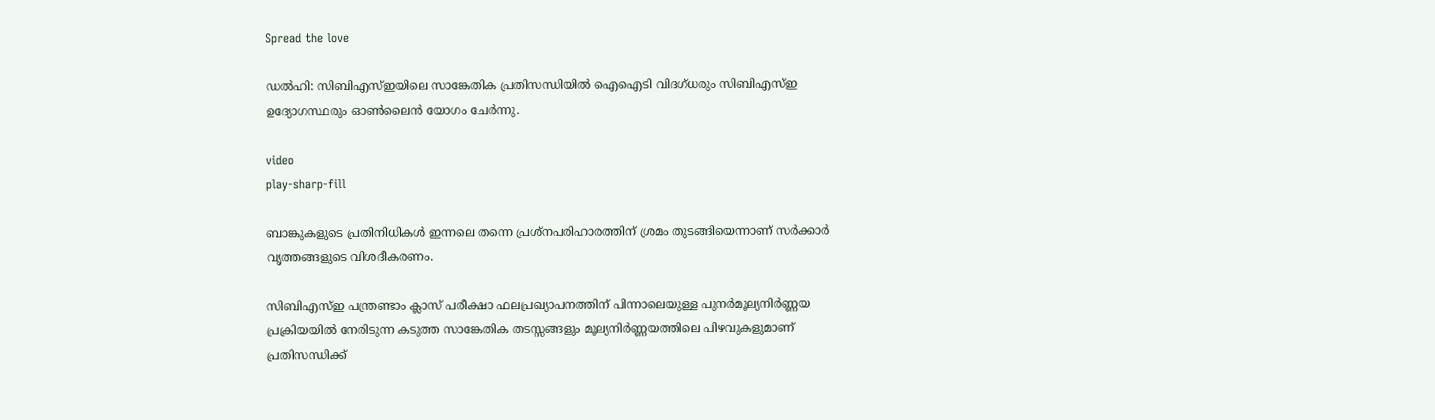Spread the love

ഡൽഹി: സിബിഎസ്‌ഇയിലെ സാങ്കേതിക പ്രതിസന്ധിയില്‍ ഐഐടി വിദഗ്ധരും സിബിഎസ്‌ഇ ഉദ്യോഗസ്ഥരും ഓണ്‍ലൈൻ യോഗം ചേർന്നു.

video
play-sharp-fill

ബാങ്കുകളുടെ പ്രതിനിധികള്‍ ഇന്നലെ തന്നെ പ്രശ്നപരിഹാരത്തിന് ശ്രമം തുടങ്ങിയെന്നാണ് സർക്കാർ വൃത്തങ്ങളുടെ വിശദീകരണം.

സിബിഎസ്‌ഇ പന്ത്രണ്ടാം ക്ലാസ് പരീക്ഷാ ഫലപ്രഖ്യാപനത്തിന് പിന്നാലെയുള്ള പുനർമൂല്യനിർണ്ണയ പ്രക്രിയയില്‍ നേരിടുന്ന കടുത്ത സാങ്കേതിക തടസ്സങ്ങളും മൂല്യനിർണ്ണയത്തിലെ പിഴവുകളുമാണ് പ്രതിസന്ധിക്ക്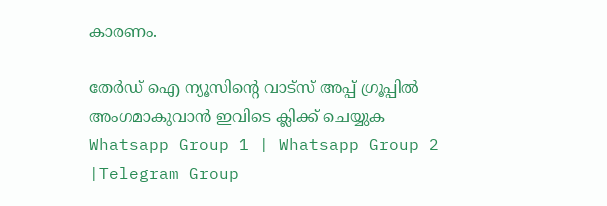കാരണം.

തേർഡ് ഐ ന്യൂസിന്റെ വാട്സ് അപ്പ് ഗ്രൂപ്പിൽ അംഗമാകുവാൻ ഇവിടെ ക്ലിക്ക് ചെയ്യുക
Whatsapp Group 1 | Whatsapp Group 2 |Telegram Group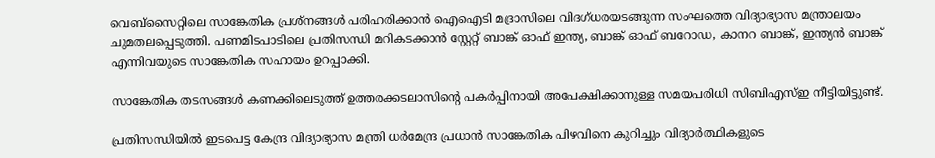വെബ്‌സൈറ്റിലെ സാങ്കേതിക പ്രശ്നങ്ങള്‍ പരിഹരിക്കാൻ ഐഐടി മദ്രാസിലെ വിദഗ്ധരയടങ്ങുന്ന സംഘത്തെ വിദ്യാഭ്യാസ മന്ത്രാലയം ചുമതലപ്പെടുത്തി. പണമിടപാടിലെ പ്രതിസന്ധി മറികടക്കാൻ സ്റ്റേറ്റ് ബാങ്ക് ഓഫ് ഇന്ത്യ, ബാങ്ക് ഓഫ് ബറോഡ, കാനറ ബാങ്ക്, ഇന്ത്യൻ ബാങ്ക് എന്നിവയുടെ സാങ്കേതിക സഹായം ഉറപ്പാക്കി.

സാങ്കേതിക തടസങ്ങള്‍ കണക്കിലെടുത്ത് ഉത്തരക്കടലാസിന്റെ പകർപ്പിനായി അപേക്ഷിക്കാനുള്ള സമയപരിധി സിബിഎസ്‌ഇ നീട്ടിയിട്ടുണ്ട്.

പ്രതിസന്ധിയില്‍ ഇടപെട്ട കേന്ദ്ര വിദ്യാഭ്യാസ മന്ത്രി ധർമേന്ദ്ര പ്രധാൻ സാങ്കേതിക പിഴവിനെ കുറിച്ചും വിദ്യാർത്ഥികളുടെ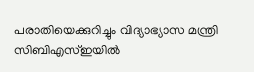പരാതിയെക്കുറിച്ചും വിദ്യാഭ്യാസ മന്ത്രി സിബിഎസ്‌ഇയില്‍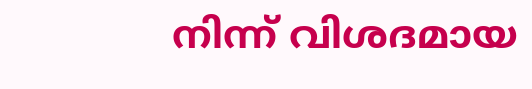നിന്ന് വിശദമായ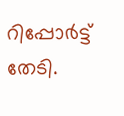റിപ്പോർട്ട് തേടി.